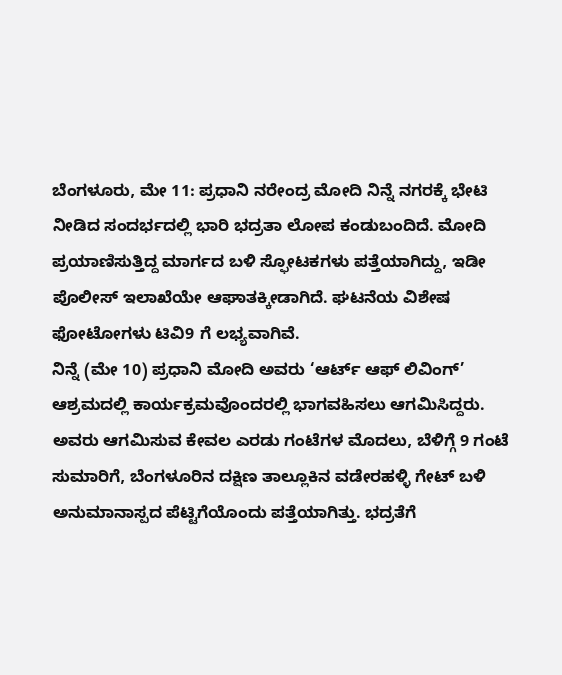ಬೆಂಗಳೂರು, ಮೇ 11: ಪ್ರಧಾನಿ ನರೇಂದ್ರ ಮೋದಿ ನಿನ್ನೆ ನಗರಕ್ಕೆ ಭೇಟಿ ನೀಡಿದ ಸಂದರ್ಭದಲ್ಲಿ ಭಾರಿ ಭದ್ರತಾ ಲೋಪ ಕಂಡುಬಂದಿದೆ. ಮೋದಿ ಪ್ರಯಾಣಿಸುತ್ತಿದ್ದ ಮಾರ್ಗದ ಬಳಿ ಸ್ಫೋಟಕಗಳು ಪತ್ತೆಯಾಗಿದ್ದು, ಇಡೀ ಪೊಲೀಸ್ ಇಲಾಖೆಯೇ ಆಘಾತಕ್ಕೀಡಾಗಿದೆ. ಘಟನೆಯ ವಿಶೇಷ ಫೋಟೋಗಳು ಟಿವಿ9 ಗೆ ಲಭ್ಯವಾಗಿವೆ.
ನಿನ್ನೆ (ಮೇ 10) ಪ್ರಧಾನಿ ಮೋದಿ ಅವರು ‘ಆರ್ಟ್ ಆಫ್ ಲಿವಿಂಗ್’ ಆಶ್ರಮದಲ್ಲಿ ಕಾರ್ಯಕ್ರಮವೊಂದರಲ್ಲಿ ಭಾಗವಹಿಸಲು ಆಗಮಿಸಿದ್ದರು. ಅವರು ಆಗಮಿಸುವ ಕೇವಲ ಎರಡು ಗಂಟೆಗಳ ಮೊದಲು, ಬೆಳಿಗ್ಗೆ 9 ಗಂಟೆ ಸುಮಾರಿಗೆ, ಬೆಂಗಳೂರಿನ ದಕ್ಷಿಣ ತಾಲ್ಲೂಕಿನ ವಡೇರಹಳ್ಳಿ ಗೇಟ್ ಬಳಿ ಅನುಮಾನಾಸ್ಪದ ಪೆಟ್ಟಿಗೆಯೊಂದು ಪತ್ತೆಯಾಗಿತ್ತು. ಭದ್ರತೆಗೆ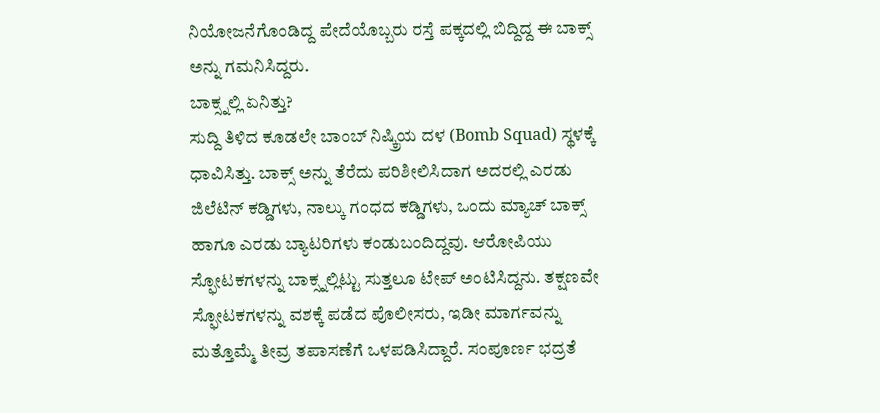ನಿಯೋಜನೆಗೊಂಡಿದ್ದ ಪೇದೆಯೊಬ್ಬರು ರಸ್ತೆ ಪಕ್ಕದಲ್ಲಿ ಬಿದ್ದಿದ್ದ ಈ ಬಾಕ್ಸ್ ಅನ್ನು ಗಮನಿಸಿದ್ದರು.
ಬಾಕ್ಸ್ನಲ್ಲಿ ಏನಿತ್ತು?
ಸುದ್ದಿ ತಿಳಿದ ಕೂಡಲೇ ಬಾಂಬ್ ನಿಷ್ಕ್ರಿಯ ದಳ (Bomb Squad) ಸ್ಥಳಕ್ಕೆ ಧಾವಿಸಿತ್ತು. ಬಾಕ್ಸ್ ಅನ್ನು ತೆರೆದು ಪರಿಶೀಲಿಸಿದಾಗ ಅದರಲ್ಲಿ ಎರಡು ಜಿಲೆಟಿನ್ ಕಡ್ಡಿಗಳು, ನಾಲ್ಕು ಗಂಧದ ಕಡ್ಡಿಗಳು, ಒಂದು ಮ್ಯಾಚ್ ಬಾಕ್ಸ್ ಹಾಗೂ ಎರಡು ಬ್ಯಾಟರಿಗಳು ಕಂಡುಬಂದಿದ್ದವು. ಆರೋಪಿಯು ಸ್ಫೋಟಕಗಳನ್ನು ಬಾಕ್ಸ್ನಲ್ಲಿಟ್ಟು ಸುತ್ತಲೂ ಟೇಪ್ ಅಂಟಿಸಿದ್ದನು. ತಕ್ಷಣವೇ ಸ್ಫೋಟಕಗಳನ್ನು ವಶಕ್ಕೆ ಪಡೆದ ಪೊಲೀಸರು, ಇಡೀ ಮಾರ್ಗವನ್ನು ಮತ್ತೊಮ್ಮೆ ತೀವ್ರ ತಪಾಸಣೆಗೆ ಒಳಪಡಿಸಿದ್ದಾರೆ. ಸಂಪೂರ್ಣ ಭದ್ರತೆ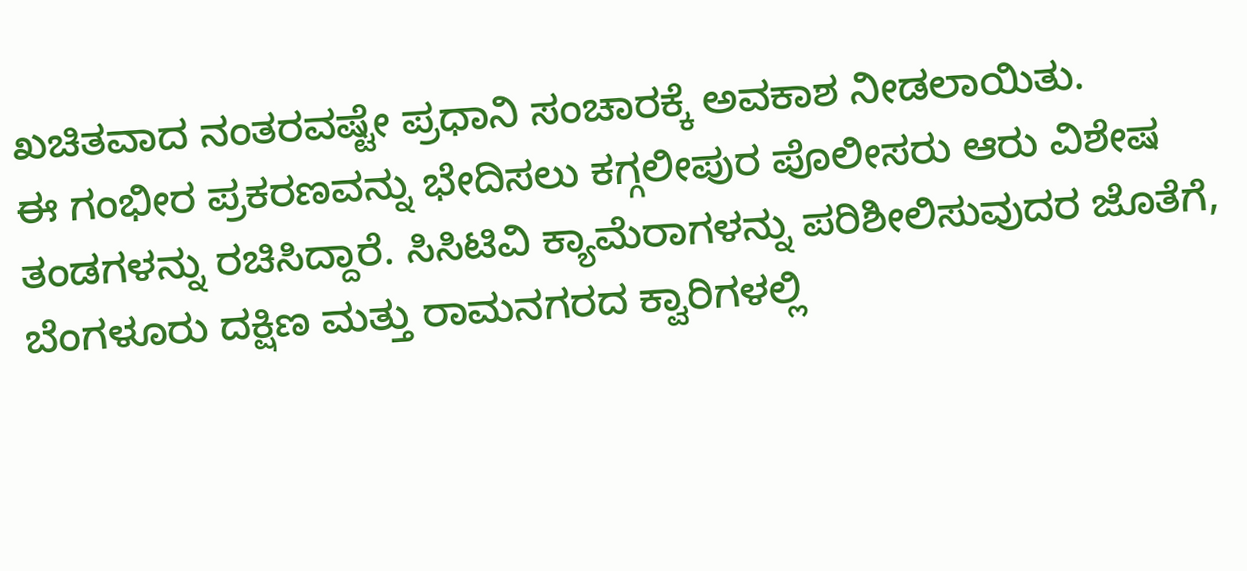ಖಚಿತವಾದ ನಂತರವಷ್ಟೇ ಪ್ರಧಾನಿ ಸಂಚಾರಕ್ಕೆ ಅವಕಾಶ ನೀಡಲಾಯಿತು.
ಈ ಗಂಭೀರ ಪ್ರಕರಣವನ್ನು ಭೇದಿಸಲು ಕಗ್ಗಲೀಪುರ ಪೊಲೀಸರು ಆರು ವಿಶೇಷ ತಂಡಗಳನ್ನು ರಚಿಸಿದ್ದಾರೆ. ಸಿಸಿಟಿವಿ ಕ್ಯಾಮೆರಾಗಳನ್ನು ಪರಿಶೀಲಿಸುವುದರ ಜೊತೆಗೆ, ಬೆಂಗಳೂರು ದಕ್ಷಿಣ ಮತ್ತು ರಾಮನಗರದ ಕ್ವಾರಿಗಳಲ್ಲಿ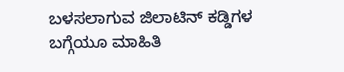ಬಳಸಲಾಗುವ ಜಿಲಾಟಿನ್ ಕಡ್ಡಿಗಳ ಬಗ್ಗೆಯೂ ಮಾಹಿತಿ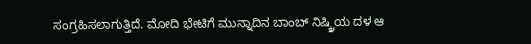ಸಂಗ್ರಹಿಸಲಾಗುತ್ತಿದೆ. ಮೋದಿ ಭೇಟಿಗೆ ಮುನ್ನಾದಿನ ಬಾಂಬ್ ನಿಷ್ಕ್ರಿಯ ದಳ ಆ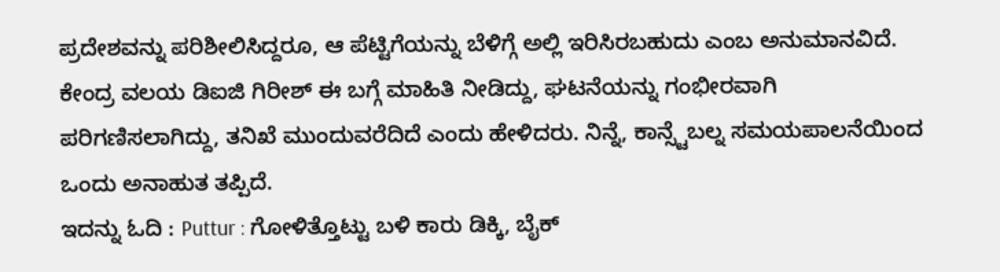ಪ್ರದೇಶವನ್ನು ಪರಿಶೀಲಿಸಿದ್ದರೂ, ಆ ಪೆಟ್ಟಿಗೆಯನ್ನು ಬೆಳಿಗ್ಗೆ ಅಲ್ಲಿ ಇರಿಸಿರಬಹುದು ಎಂಬ ಅನುಮಾನವಿದೆ. ಕೇಂದ್ರ ವಲಯ ಡಿಐಜಿ ಗಿರೀಶ್ ಈ ಬಗ್ಗೆ ಮಾಹಿತಿ ನೀಡಿದ್ದು, ಘಟನೆಯನ್ನು ಗಂಭೀರವಾಗಿ ಪರಿಗಣಿಸಲಾಗಿದ್ದು, ತನಿಖೆ ಮುಂದುವರೆದಿದೆ ಎಂದು ಹೇಳಿದರು. ನಿನ್ನೆ, ಕಾನ್ಸ್ಟೆಬಲ್ನ ಸಮಯಪಾಲನೆಯಿಂದ ಒಂದು ಅನಾಹುತ ತಪ್ಪಿದೆ.
ಇದನ್ನು ಓದಿ : Puttur : ಗೋಳಿತ್ತೊಟ್ಟು ಬಳಿ ಕಾರು ಡಿಕ್ಕಿ, ಬೈಕ್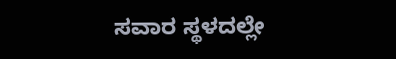ಸವಾರ ಸ್ಥಳದಲ್ಲೇ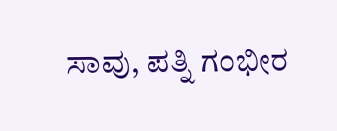ಸಾವು, ಪತ್ನಿ ಗಂಭೀರ